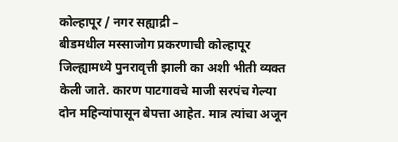कोल्हापूर / नगर सह्याद्री –
बीडमधील मस्साजोग प्रकरणाची कोल्हापूर जिल्ह्यामध्ये पुनरावृत्ती झाली का अशी भीती व्यक्त केली जाते. कारण पाटगावचे माजी सरपंच गेल्या दोन महिन्यांपासून बेपत्ता आहेत. मात्र त्यांचा अजून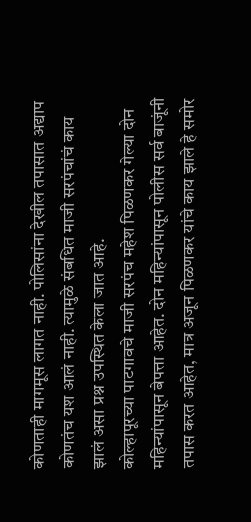कोणताही मागमूस लागत नाही. पोलिसांना देखील तपासात अद्याप कोणतंच यश आलं नाही. त्यामुळे संबधित माजी सरपंचांचं काय झालं असा प्रश्न उपस्थित केला जात आहे.
कोल्हापूरच्या पाटगावचे माजी सरपंच महेश पिळणकर गेल्या दोन महिन्यांपासून बेपत्ता आहेत. दोन महिन्यांपासून पोलीस सर्व बाजूंनी तपास करत आहेत, मात्र अजून पिळणकर यांचे काय झाले हे समोर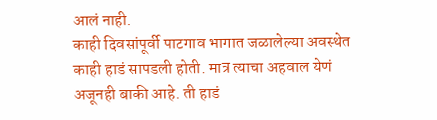आलं नाही.
काही दिवसांपूर्वी पाटगाव भागात जळालेल्या अवस्थेत काही हाडं सापडली होती. मात्र त्याचा अहवाल येणं अजूनही बाकी आहे. ती हाडं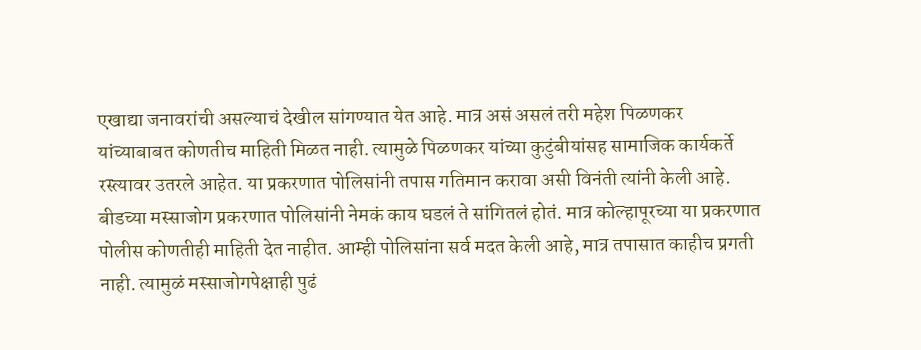एखाद्या जनावरांची असल्याचं देखील सांगण्यात येत आहे. मात्र असं असलं तरी महेश पिळणकर यांच्याबाबत कोणतीच माहिती मिळत नाही. त्यामुळे पिळणकर यांच्या कुटुंबीयांसह सामाजिक कार्यकर्ते रस्त्यावर उतरले आहेत. या प्रकरणात पोलिसांनी तपास गतिमान करावा असी विनंती त्यांनी केली आहे.
बीडच्या मस्साजोग प्रकरणात पोलिसांनी नेमकं काय घडलं ते सांगितलं होतं. मात्र कोल्हापूरच्या या प्रकरणात पोलीस कोणतीही माहिती देत नाहीत. आम्ही पोलिसांना सर्व मदत केली आहे, मात्र तपासात काहीच प्रगती नाही. त्यामुळं मस्साजोगपेक्षाही पुढं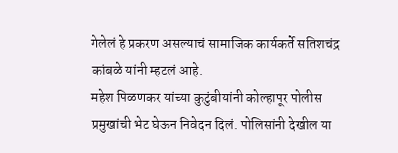गेलेलं हे प्रकरण असल्याचं सामाजिक कार्यकर्ते सतिशचंद्र कांबळे यांनी म्हटलं आहे.
महेश पिळणकर यांच्या कुटुंबीयांनी कोल्हापूर पोलीस प्रमुखांची भेट घेऊन निवेदन दिलं. पोलिसांनी देखील या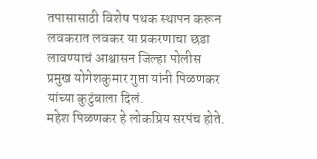तपासासाठी विशेष पथक स्थापन करून लवकरात लवकर या प्रकरणाचा छडा लावण्याचं आश्वासन जिल्हा पोलीस प्रमुख योगेशकुमार गुप्ता यांनी पिळणकर यांच्या कुटुंबाला दिलं.
महेश पिळणकर हे लोकप्रिय सरपंच होते.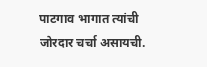पाटगाव भागात त्यांची जोरदार चर्चा असायची.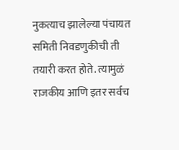नुकत्याच झालेल्या पंचायत समिती निवडणुकीची ती तयारी करत होते. त्यामुळं राजकीय आणि इतर सर्वच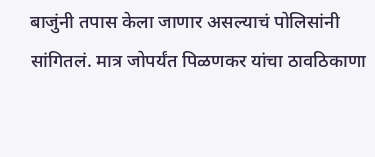बाजुंनी तपास केला जाणार असल्याचं पोलिसांनी सांगितलं. मात्र जोपर्यंत पिळणकर यांचा ठावठिकाणा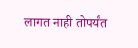लागत नाही तोपर्यंत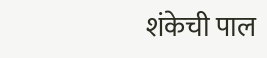शंकेची पाल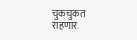चुकचुकत राहणार.